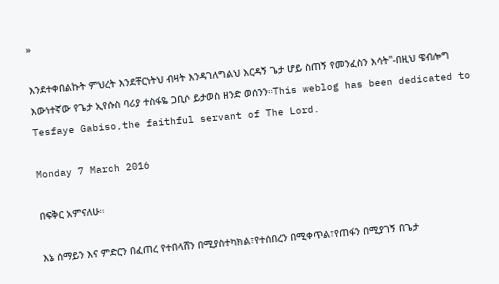»

እንደተቀበልኩት ምህረት እንደቸርነትህ ብዛት እንዳገለግልህ እርዳኝ ጌታ ሆይ ስጠኝ የመንፈስን እሳት"-በዚህ ዌብሎግ እውነተኛው የጌታ ኢየሱስ ባሪያ ተስፋዬ ጋቢሶ ይታወስ ዘንድ ወሰንን።This weblog has been dedicated to Tesfaye Gabiso,the faithful servant of The Lord.

Monday 7 March 2016

በፍቅር አምናለሁ።

እኔ ሰማይን እና ምድርን በፈጠረ የተበላሸን በሚያስተካክል፣የተሰበረን በሚቀጥል፣የጠፋን በሚያገኝ በጌታ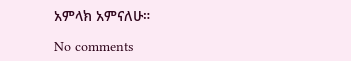አምላክ አምናለሁ።

No comments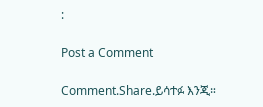:

Post a Comment

Comment.Share.ይሳተፉ እንጂ።